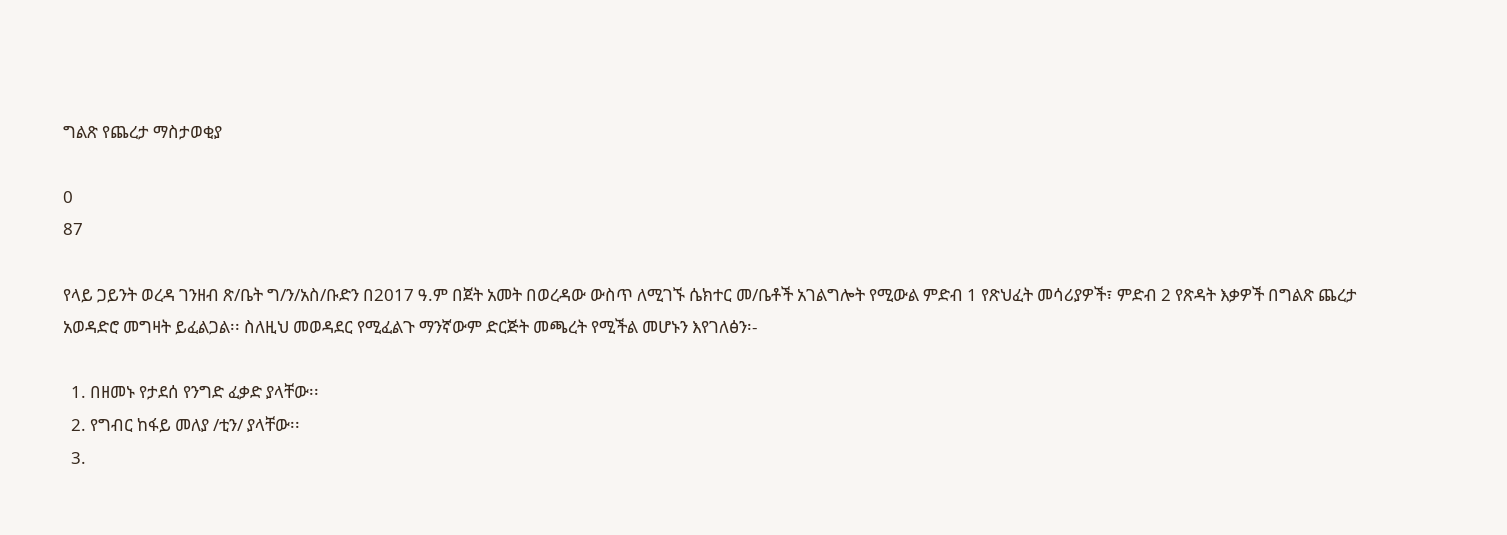ግልጽ የጨረታ ማስታወቂያ

0
87

የላይ ጋይንት ወረዳ ገንዘብ ጽ/ቤት ግ/ን/አስ/ቡድን በ2017 ዓ.ም በጀት አመት በወረዳው ውስጥ ለሚገኙ ሴክተር መ/ቤቶች አገልግሎት የሚውል ምድብ 1 የጽህፈት መሳሪያዎች፣ ምድብ 2 የጽዳት እቃዎች በግልጽ ጨረታ አወዳድሮ መግዛት ይፈልጋል፡፡ ስለዚህ መወዳደር የሚፈልጉ ማንኛውም ድርጅት መጫረት የሚችል መሆኑን እየገለፅን፡-

  1. በዘመኑ የታደሰ የንግድ ፈቃድ ያላቸው፡፡
  2. የግብር ከፋይ መለያ /ቲን/ ያላቸው፡፡
  3.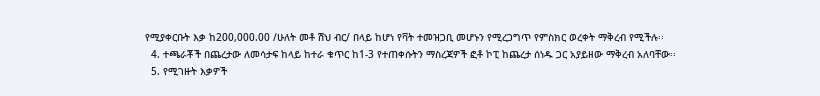የሚያቀርቡት እቃ ከ200,000.00 /ሁለት መቶ ሽህ ብር/ በላይ ከሆነ የቫት ተመዝጋቢ መሆኑን የሚረጋግጥ የምስክር ወረቀት ማቅረብ የሚችሉ፡፡
  4. ተጫራቾች በጨረታው ለመሳታፍ ከላይ ከተራ ቁጥር ከ1-3 የተጠቀሱትን ማስረጃዎች ፎቶ ኮፒ ከጨረታ ሰነዱ ጋር አያይዘው ማቅረብ አለባቸው፡፡
  5. የሚገዙት እቃዎች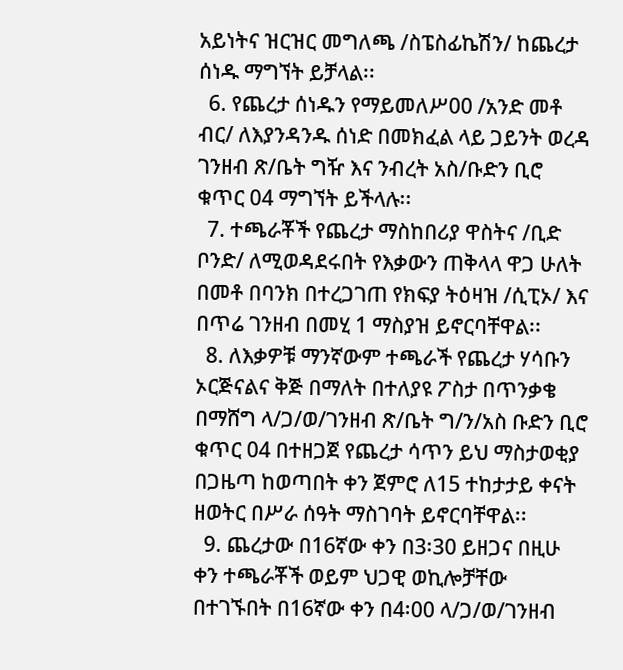አይነትና ዝርዝር መግለጫ /ስፔስፊኬሽን/ ከጨረታ ሰነዱ ማግኘት ይቻላል፡፡
  6. የጨረታ ሰነዱን የማይመለሥ00 /አንድ መቶ ብር/ ለእያንዳንዱ ሰነድ በመክፈል ላይ ጋይንት ወረዳ ገንዘብ ጽ/ቤት ግዥ እና ንብረት አስ/ቡድን ቢሮ ቁጥር 04 ማግኘት ይችላሉ፡፡
  7. ተጫራቾች የጨረታ ማስከበሪያ ዋስትና /ቢድ ቦንድ/ ለሚወዳደሩበት የእቃውን ጠቅላላ ዋጋ ሁለት በመቶ በባንክ በተረጋገጠ የክፍያ ትዕዛዝ /ሲፒኦ/ እና በጥሬ ገንዘብ በመሂ 1 ማስያዝ ይኖርባቸዋል፡፡
  8. ለእቃዎቹ ማንኛውም ተጫራች የጨረታ ሃሳቡን ኦርጅናልና ቅጅ በማለት በተለያዩ ፖስታ በጥንቃቄ በማሸግ ላ/ጋ/ወ/ገንዘብ ጽ/ቤት ግ/ን/አስ ቡድን ቢሮ ቁጥር 04 በተዘጋጀ የጨረታ ሳጥን ይህ ማስታወቂያ በጋዜጣ ከወጣበት ቀን ጀምሮ ለ15 ተከታታይ ቀናት ዘወትር በሥራ ሰዓት ማስገባት ይኖርባቸዋል፡፡
  9. ጨረታው በ16ኛው ቀን በ3፡30 ይዘጋና በዚሁ ቀን ተጫራቾች ወይም ህጋዊ ወኪሎቻቸው በተገኙበት በ16ኛው ቀን በ4፡00 ላ/ጋ/ወ/ገንዘብ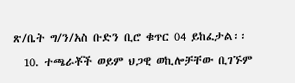ጽ/ቤት ግ/ን/አስ ቡድን ቢሮ ቁጥር 04 ይከፈታል፡፡
  10. ተጫራቾች ወይም ህጋዊ ወኪሎቻቸው ቢገኙም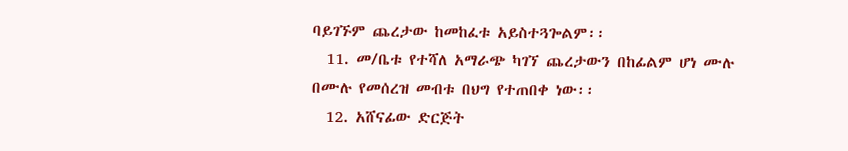ባይገኙም ጨረታው ከመከፈቱ አይስተጓጐልም፡፡
  11. መ/ቤቱ የተሻለ አማራጭ ካገኘ ጨረታውን በከፊልም ሆነ ሙሉ በሙሉ የመሰረዝ መብቱ በህግ የተጠበቀ ነው፡፡
  12. አሸናፊው ድርጅት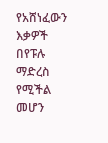የአሸነፈውን እቃዎች በየፑሉ ማድረስ የሚችል መሆን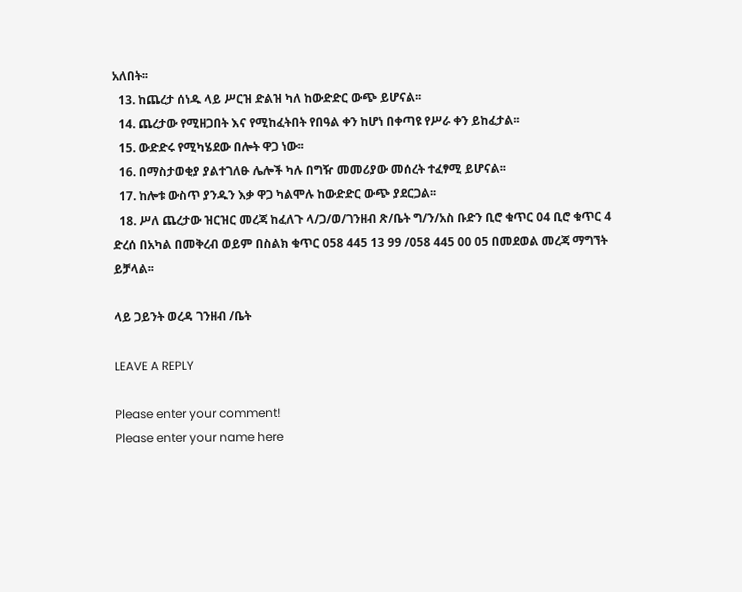አለበት፡፡
  13. ከጨረታ ሰነዱ ላይ ሥርዝ ድልዝ ካለ ከውድድር ውጭ ይሆናል፡፡
  14. ጨረታው የሚዘጋበት እና የሚከፈትበት የበዓል ቀን ከሆነ በቀጣዩ የሥራ ቀን ይከፈታል፡፡
  15. ውድድሩ የሚካሄደው በሎት ዋጋ ነው፡፡
  16. በማስታወቂያ ያልተገለፁ ሌሎች ካሉ በግዥ መመሪያው መሰረት ተፈፃሚ ይሆናል፡፡
  17. ከሎቱ ውስጥ ያንዱን እቃ ዋጋ ካልሞሉ ከውድድር ውጭ ያደርጋል፡፡
  18. ሥለ ጨረታው ዝርዝር መረጃ ከፈለጉ ላ/ጋ/ወ/ገንዘብ ጽ/ቤት ግ/ን/አስ ቡድን ቢሮ ቁጥር 04 ቢሮ ቁጥር 4 ድረሰ በአካል በመቅረብ ወይም በስልክ ቁጥር 058 445 13 99 /058 445 00 05 በመደወል መረጃ ማግኘት ይቻላል፡፡

ላይ ጋይንት ወረዳ ገንዘብ /ቤት

LEAVE A REPLY

Please enter your comment!
Please enter your name here